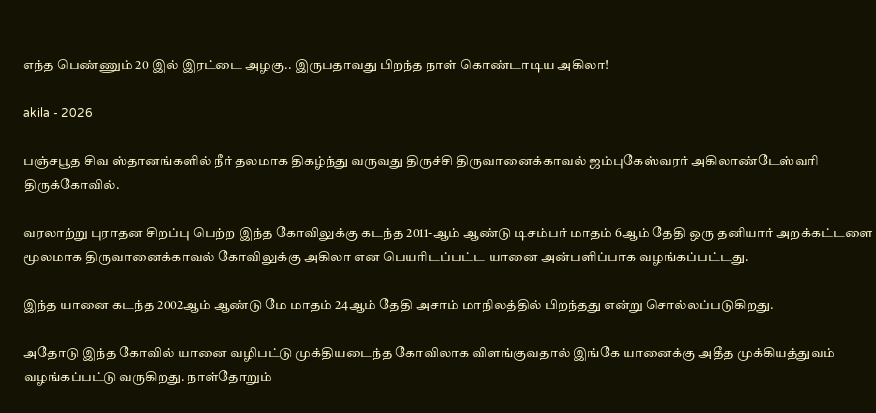எந்த பெண்ணும் 20 இல் இரட்டை அழகு.. இருபதாவது பிறந்த நாள் கொண்டாடிய அகிலா!

akila - 2026

பஞ்சபூத சிவ ஸ்தானங்களில் நீர் தலமாக திகழ்ந்து வருவது திருச்சி திருவானைக்காவல் ஜம்புகேஸ்வரர் அகிலாண்டேஸ்வரி திருக்கோவில்.

வரலாற்று புராதன சிறப்பு பெற்ற இந்த கோவிலுக்கு கடந்த 2011-ஆம் ஆண்டு டிசம்பர் மாதம் 6ஆம் தேதி ஒரு தனியார் அறக்கட்டளை மூலமாக திருவானைக்காவல் கோவிலுக்கு அகிலா என பெயரிடப்பட்ட யானை அன்பளிப்பாக வழங்கப்பட்டது.

இந்த யானை கடந்த 2002ஆம் ஆண்டு மே மாதம் 24ஆம் தேதி அசாம் மாநிலத்தில் பிறந்தது என்று சொல்லப்படுகிறது.

அதோடு இந்த கோவில் யானை வழிபட்டு முக்தியடைந்த கோவிலாக விளங்குவதால் இங்கே யானைக்கு அதீத முக்கியத்துவம் வழங்கப்பட்டு வருகிறது. நாள்தோறும்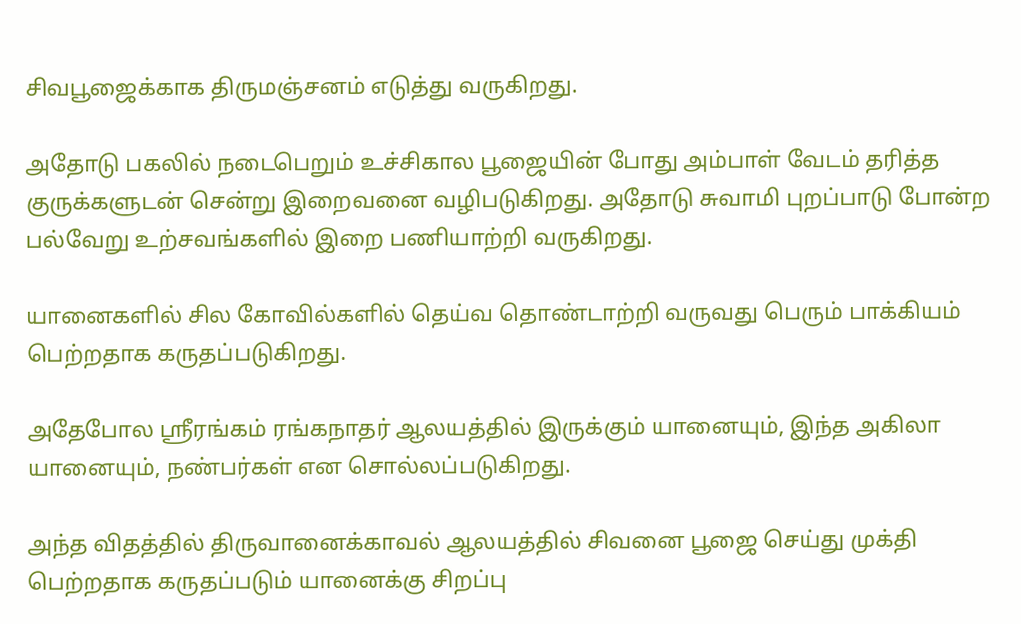சிவபூஜைக்காக திருமஞ்சனம் எடுத்து வருகிறது.

அதோடு பகலில் நடைபெறும் உச்சிகால பூஜையின் போது அம்பாள் வேடம் தரித்த குருக்களுடன் சென்று இறைவனை வழிபடுகிறது. அதோடு சுவாமி புறப்பாடு போன்ற பல்வேறு உற்சவங்களில் இறை பணியாற்றி வருகிறது.

யானைகளில் சில கோவில்களில் தெய்வ தொண்டாற்றி வருவது பெரும் பாக்கியம் பெற்றதாக கருதப்படுகிறது.

அதேபோல ஸ்ரீரங்கம் ரங்கநாதர் ஆலயத்தில் இருக்கும் யானையும், இந்த அகிலா யானையும், நண்பர்கள் என சொல்லப்படுகிறது.

அந்த விதத்தில் திருவானைக்காவல் ஆலயத்தில் சிவனை பூஜை செய்து முக்தி பெற்றதாக கருதப்படும் யானைக்கு சிறப்பு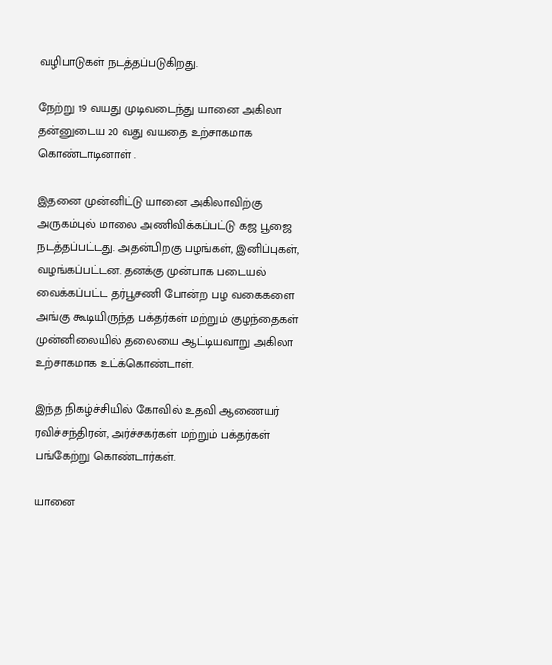வழிபாடுகள் நடத்தப்படுகிறது.

நேற்று 19 வயது முடிவடைந்து யானை அகிலா தன்னுடைய 20 வது வயதை உற்சாகமாக கொண்டாடினாள் .

இதனை முன்னிட்டு யானை அகிலாவிற்கு அருகம்புல் மாலை அணிவிக்கப்பட்டு கஜ பூஜை நடத்தப்பட்டது. அதன்பிறகு பழங்கள், இனிப்புகள், வழங்கப்பட்டன. தனக்கு முன்பாக படையல் வைக்கப்பட்ட தர்பூசணி போன்ற பழ வகைகளை அங்கு கூடியிருந்த பக்தர்கள் மற்றும் குழந்தைகள் முன்னிலையில் தலையை ஆட்டியவாறு அகிலா உற்சாகமாக உட்க்கொண்டாள்.

இந்த நிகழ்ச்சியில் கோவில் உதவி ஆணையர் ரவிச்சந்திரன், அர்ச்சகர்கள் மற்றும் பக்தர்கள் பங்கேற்று கொண்டார்கள்.

யானை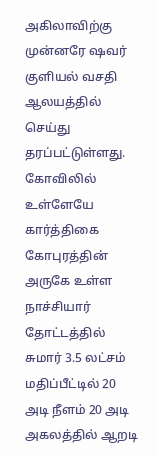அகிலாவிற்கு முன்னரே ஷவர் குளியல் வசதி ஆலயத்தில் செய்து தரப்பட்டுள்ளது. கோவிலில் உள்ளேயே கார்த்திகை கோபுரத்தின் அருகே உள்ள நாச்சியார் தோட்டத்தில் சுமார் 3.5 லட்சம் மதிப்பீட்டில் 20 அடி நீளம் 20 அடி அகலத்தில் ஆறடி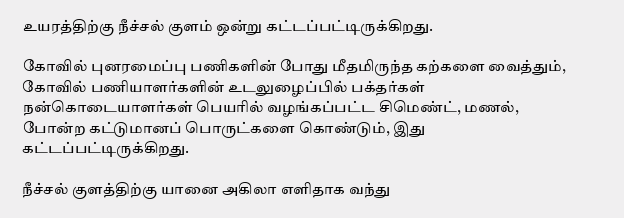உயரத்திற்கு நீச்சல் குளம் ஒன்று கட்டப்பட்டிருக்கிறது.

கோவில் புனரமைப்பு பணிகளின் போது மீதமிருந்த கற்களை வைத்தும், கோவில் பணியாளர்களின் உடலுழைப்பில் பக்தர்கள் நன்கொடையாளர்கள் பெயரில் வழங்கப்பட்ட சிமெண்ட், மணல், போன்ற கட்டுமானப் பொருட்களை கொண்டும், இது கட்டப்பட்டிருக்கிறது.

நீச்சல் குளத்திற்கு யானை அகிலா எளிதாக வந்து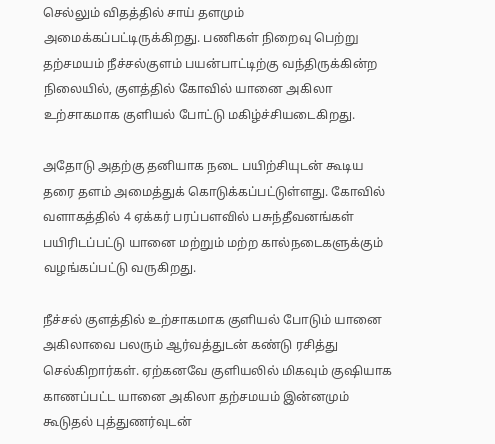செல்லும் விதத்தில் சாய் தளமும் அமைக்கப்பட்டிருக்கிறது. பணிகள் நிறைவு பெற்று தற்சமயம் நீச்சல்குளம் பயன்பாட்டிற்கு வந்திருக்கின்ற நிலையில், குளத்தில் கோவில் யானை அகிலா உற்சாகமாக குளியல் போட்டு மகிழ்ச்சியடைகிறது.

அதோடு அதற்கு தனியாக நடை பயிற்சியுடன் கூடிய தரை தளம் அமைத்துக் கொடுக்கப்பட்டுள்ளது. கோவில் வளாகத்தில் 4 ஏக்கர் பரப்பளவில் பசுந்தீவனங்கள் பயிரிடப்பட்டு யானை மற்றும் மற்ற கால்நடைகளுக்கும் வழங்கப்பட்டு வருகிறது.

நீச்சல் குளத்தில் உற்சாகமாக குளியல் போடும் யானை அகிலாவை பலரும் ஆர்வத்துடன் கண்டு ரசித்து செல்கிறார்கள். ஏற்கனவே குளியலில் மிகவும் குஷியாக காணப்பட்ட யானை அகிலா தற்சமயம் இன்னமும் கூடுதல் புத்துணர்வுடன்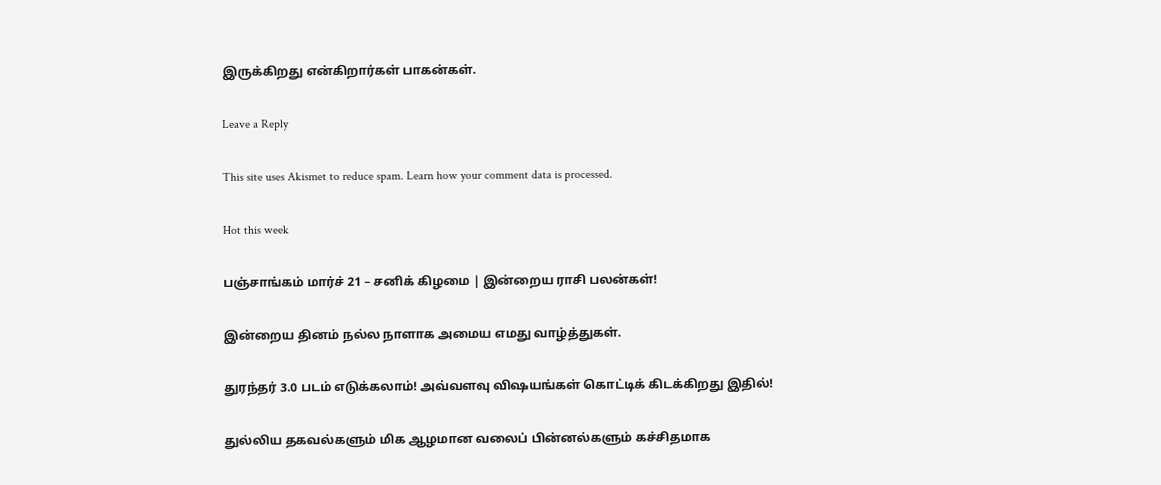இருக்கிறது என்கிறார்கள் பாகன்கள்.

Leave a Reply

This site uses Akismet to reduce spam. Learn how your comment data is processed.

Hot this week

பஞ்சாங்கம் மார்ச் 21 – சனிக் கிழமை | இன்றைய ராசி பலன்கள்!

இன்றைய தினம் நல்ல நாளாக அமைய எமது வாழ்த்துகள்.

துரந்தர் 3.0 படம் எடுக்கலாம்! அவ்வளவு விஷயங்கள் கொட்டிக் கிடக்கிறது இதில்!

துல்லிய தகவல்களும் மிக ஆழமான வலைப் பின்னல்களும் கச்சிதமாக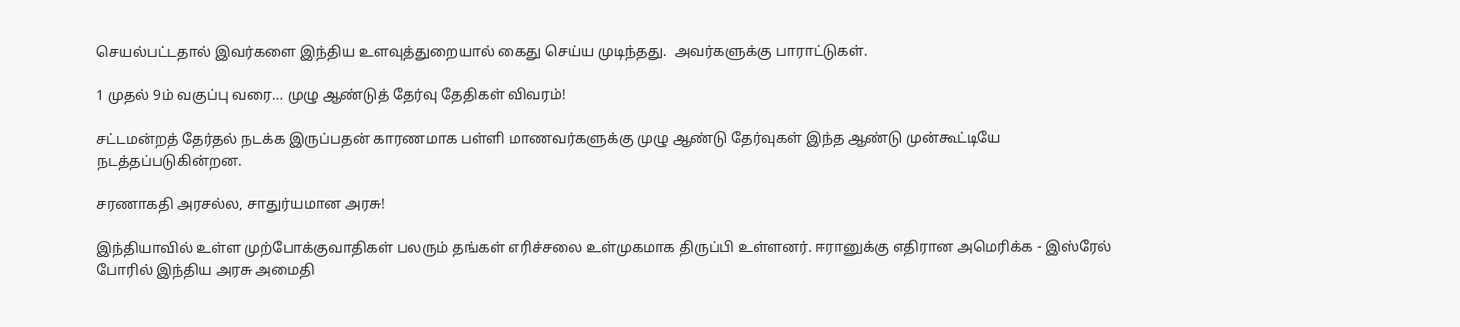செயல்பட்டதால் இவர்களை இந்திய உளவுத்துறையால் கைது செய்ய முடிந்தது.  அவர்களுக்கு பாராட்டுகள்.

1 முதல் 9ம் வகுப்பு வரை… முழு ஆண்டுத் தேர்வு தேதிகள் விவரம்!

சட்டமன்றத் தேர்தல் நடக்க இருப்பதன் காரணமாக பள்ளி மாணவர்களுக்கு முழு ஆண்டு தேர்வுகள் இந்த ஆண்டு முன்கூட்டியே நடத்தப்படுகின்றன.

சரணாகதி அரசல்ல, சாதுர்யமான அரசு!

இந்தியாவில் உள்ள முற்போக்குவாதிகள் பலரும் தங்கள் எரிச்சலை உள்முகமாக திருப்பி உள்ளனர். ஈரானுக்கு எதிரான அமெரிக்க - இஸ்ரேல் போரில் இந்திய அரசு அமைதி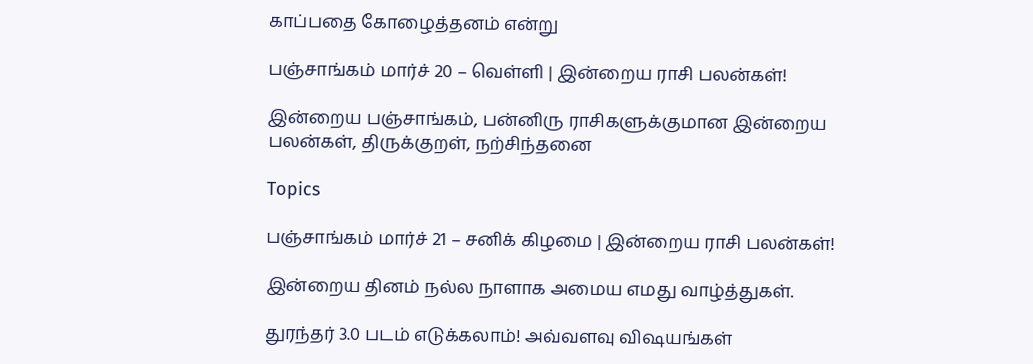காப்பதை கோழைத்தனம் என்று

பஞ்சாங்கம் மார்ச் 20 – வெள்ளி | இன்றைய ராசி பலன்கள்!

இன்றைய பஞ்சாங்கம், பன்னிரு ராசிகளுக்குமான இன்றைய பலன்கள், திருக்குறள், நற்சிந்தனை

Topics

பஞ்சாங்கம் மார்ச் 21 – சனிக் கிழமை | இன்றைய ராசி பலன்கள்!

இன்றைய தினம் நல்ல நாளாக அமைய எமது வாழ்த்துகள்.

துரந்தர் 3.0 படம் எடுக்கலாம்! அவ்வளவு விஷயங்கள்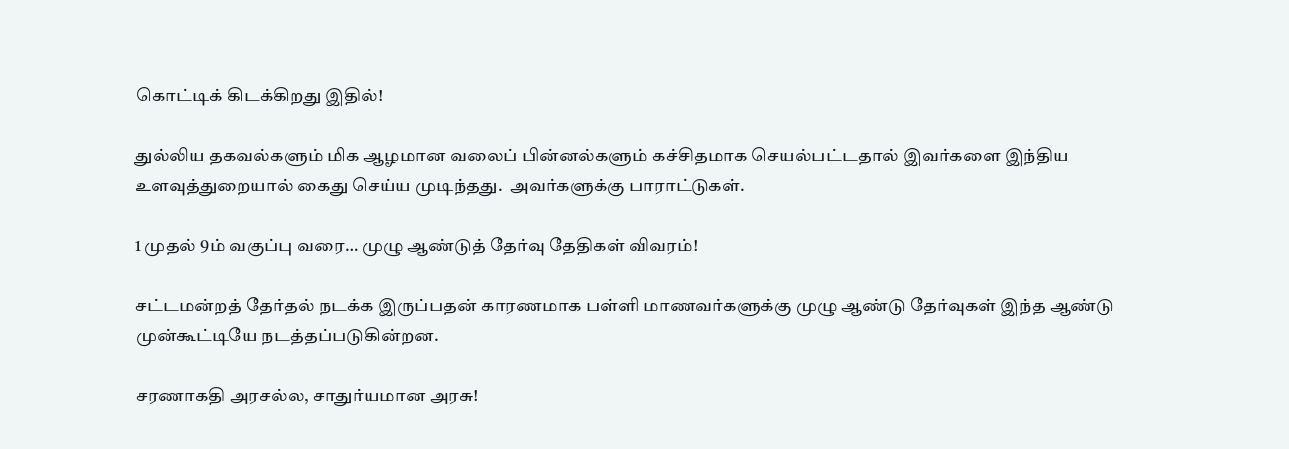கொட்டிக் கிடக்கிறது இதில்!

துல்லிய தகவல்களும் மிக ஆழமான வலைப் பின்னல்களும் கச்சிதமாக செயல்பட்டதால் இவர்களை இந்திய உளவுத்துறையால் கைது செய்ய முடிந்தது.  அவர்களுக்கு பாராட்டுகள்.

1 முதல் 9ம் வகுப்பு வரை… முழு ஆண்டுத் தேர்வு தேதிகள் விவரம்!

சட்டமன்றத் தேர்தல் நடக்க இருப்பதன் காரணமாக பள்ளி மாணவர்களுக்கு முழு ஆண்டு தேர்வுகள் இந்த ஆண்டு முன்கூட்டியே நடத்தப்படுகின்றன.

சரணாகதி அரசல்ல, சாதுர்யமான அரசு!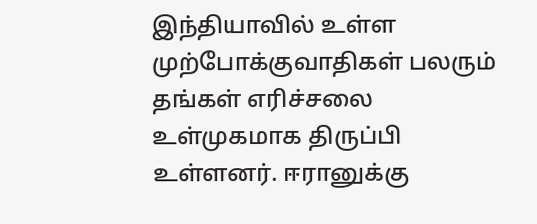இந்தியாவில் உள்ள முற்போக்குவாதிகள் பலரும் தங்கள் எரிச்சலை உள்முகமாக திருப்பி உள்ளனர். ஈரானுக்கு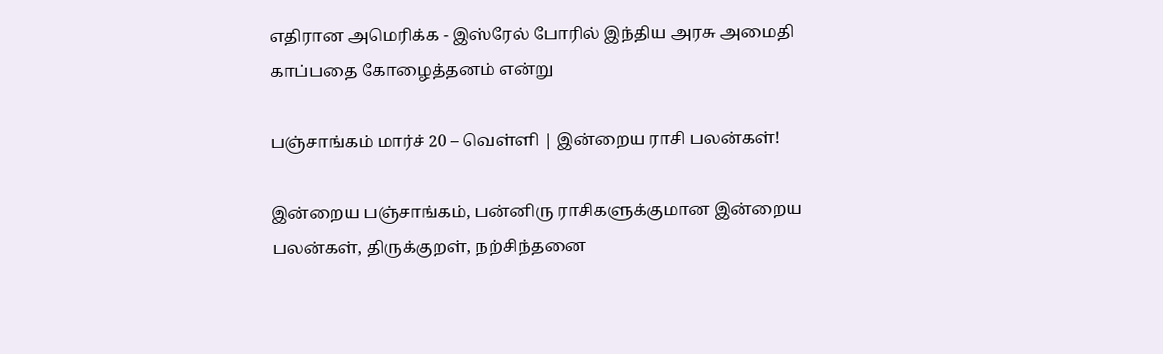எதிரான அமெரிக்க - இஸ்ரேல் போரில் இந்திய அரசு அமைதி காப்பதை கோழைத்தனம் என்று

பஞ்சாங்கம் மார்ச் 20 – வெள்ளி | இன்றைய ராசி பலன்கள்!

இன்றைய பஞ்சாங்கம், பன்னிரு ராசிகளுக்குமான இன்றைய பலன்கள், திருக்குறள், நற்சிந்தனை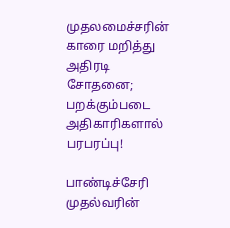முதலமைச்சரின் காரை மறித்து அதிரடி சோதனை; பறக்கும்படை அதிகாரிகளால் பரபரப்பு!

பாண்டிச்சேரி முதல்வரின்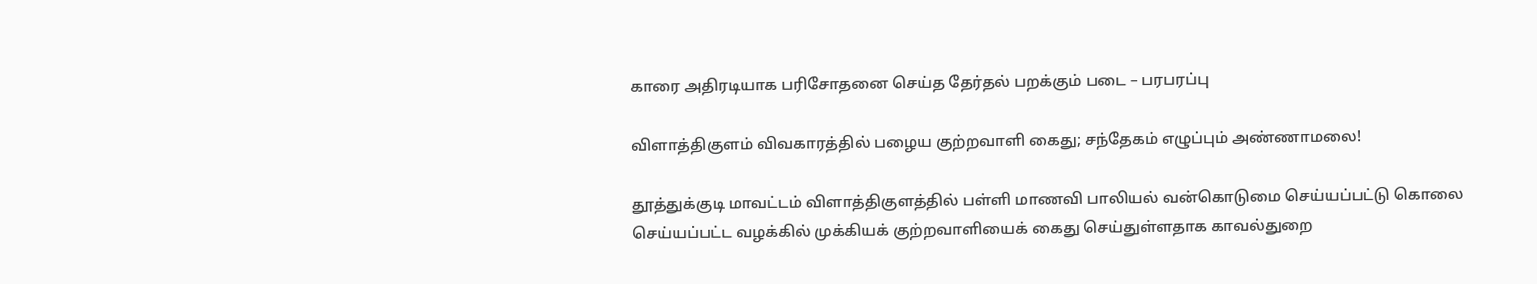காரை அதிரடியாக பரிசோதனை செய்த தேர்தல் பறக்கும் படை – பரபரப்பு

விளாத்திகுளம் விவகாரத்தில் பழைய குற்றவாளி கைது; சந்தேகம் எழுப்பும் அண்ணாமலை!

தூத்துக்குடி மாவட்டம் விளாத்திகுளத்தில் பள்ளி மாணவி பாலியல் வன்கொடுமை செய்யப்பட்டு கொலை செய்யப்பட்ட வழக்கில் முக்கியக் குற்றவாளியைக் கைது செய்துள்ளதாக காவல்துறை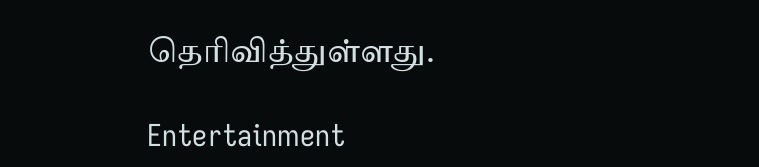தெரிவித்துள்ளது.

Entertainment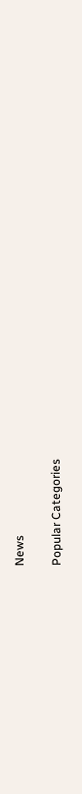News

Popular Categories